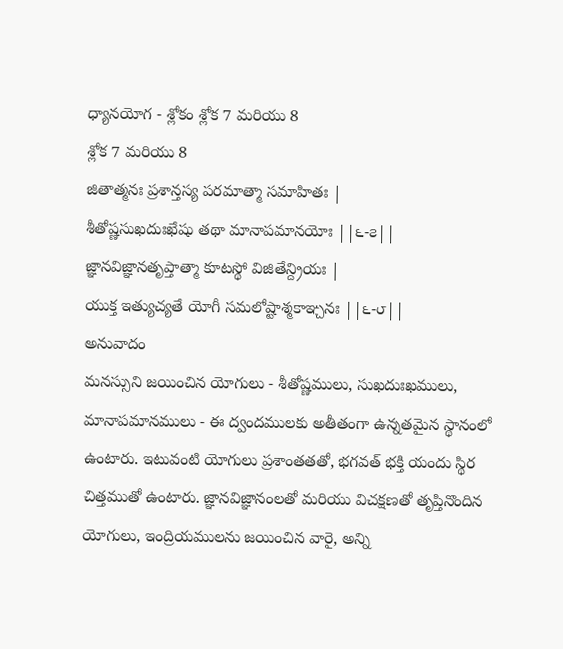ధ్యానయోగ - శ్లోకం శ్లోక 7 మరియు 8
శ్లోక 7 మరియు 8
జితాత్మనః ప్రశాన్తస్య పరమాత్మా సమాహితః |
శీతోష్ణసుఖదుఃఖేషు తథా మానాపమానయోః ||౬-౭||
జ్ఞానవిజ్ఞానతృప్తాత్మా కూటస్థో విజితేన్ద్రియః |
యుక్త ఇత్యుచ్యతే యోగీ సమలోష్టాశ్మకాఞ్చనః ||౬-౮||
అనువాదం
మనస్సుని జయించిన యోగులు - శీతోష్ణములు, సుఖదుఃఖములు, మానాపమానములు - ఈ ద్వందములకు అతీతంగా ఉన్నతమైన స్థానంలో ఉంటారు. ఇటువంటి యోగులు ప్రశాంతతతో, భగవత్ భక్తి యందు స్థిర చిత్తముతో ఉంటారు. జ్ఞానవిజ్ఞానంలతో మరియు విచక్షణతో తృప్తినొందిన యోగులు, ఇంద్రియములను జయించిన వారై, అన్ని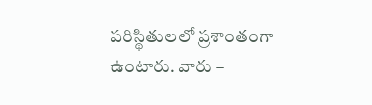పరిస్థితులలో ప్రశాంతంగా ఉంటారు. వారు –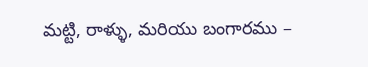మట్టి, రాళ్ళు, మరియు బంగారము –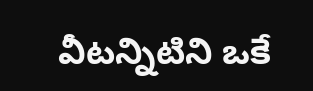వీటన్నిటిని ఒకే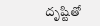దృష్టితో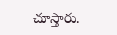చూస్తారు.